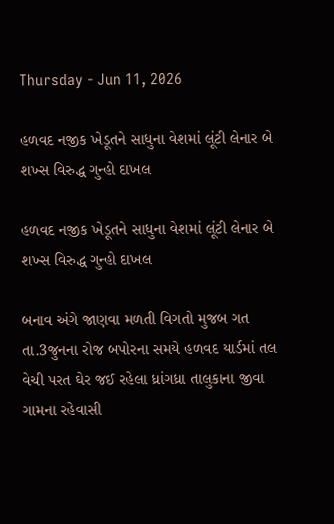Thursday - Jun 11, 2026

હળવદ નજીક ખેડૂતને સાધુના વેશમાં લૂંટી લેનાર બે શખ્સ વિરુદ્ધ ગુન્હો દાખલ

હળવદ નજીક ખેડૂતને સાધુના વેશમાં લૂંટી લેનાર બે શખ્સ વિરુદ્ધ ગુન્હો દાખલ

બનાવ અંગે જાણવા મળતી વિગતો મુજબ ગત તા.3જુનના રોજ બપોરના સમયે હળવદ યાર્ડમાં તલ વેચી પરત ઘેર જઈ રહેલા ધ્રાંગધ્રા તાલુકાના જીવા ગામના રહેવાસી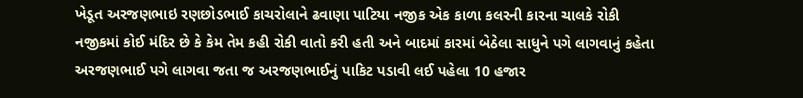ખેડૂત અરજણભાઇ રણછોડભાઈ કાચરોલાને ઢવાણા પાટિયા નજીક એક કાળા કલરની કારના ચાલકે રોકી નજીકમાં કોઈ મંદિર છે કે કેમ તેમ કહી રોકી વાતો કરી હતી અને બાદમાં કારમાં બેઠેલા સાધુને પગે લાગવાનું કહેતા અરજણભાઈ પગે લાગવા જતા જ અરજણભાઈનું પાકિટ પડાવી લઈ પહેલા 10 હજાર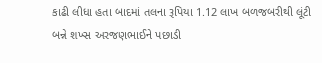કાઢી લીધા હતા બાદમાં તલના રૂપિયા 1.12 લાખ બળજબરીથી લૂંટી બન્ને શખ્સ અરજણભાઈને પછાડી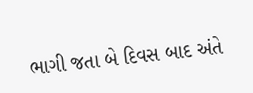ભાગી જતા બે દિવસ બાદ અંતે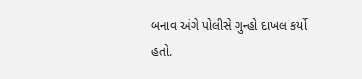બનાવ અંગે પોલીસે ગુન્હો દાખલ કર્યો હતો.